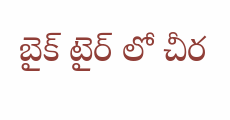బైక్ టైర్ లో చీర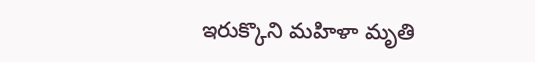ఇరుక్కొని మహిళా మృతి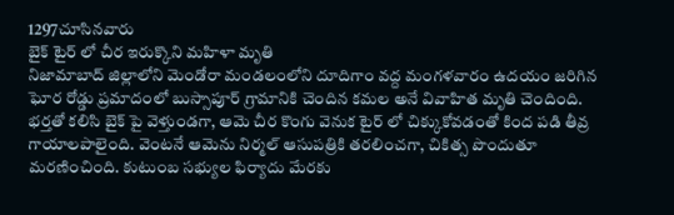1297చూసినవారు
బైక్ టైర్ లో చీర ఇరుక్కొని మహిళా మృతి
నిజామాబాద్ జిల్లాలోని మెండోరా మండలంలోని దూదిగాం వద్ద మంగళవారం ఉదయం జరిగిన ఘోర రోడ్డు ప్రమాదంలో బుస్సాపూర్ గ్రామానికి చెందిన కమల అనే వివాహిత మృతి చెందింది. భర్తతో కలిసి బైక్ పై వెళ్తుండగా, ఆమె చీర కొంగు వెనుక టైర్ లో చిక్కుకోవడంతో కింద పడి తీవ్ర గాయాలపాలైంది. వెంటనే ఆమెను నిర్మల్ ఆసుపత్రికి తరలించగా, చికిత్స పొందుతూ మరణించింది. కుటుంబ సభ్యుల ఫిర్యాదు మేరకు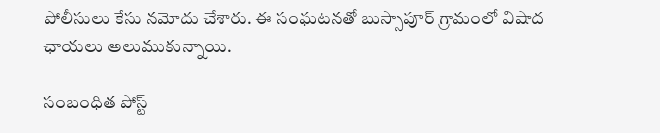పోలీసులు కేసు నమోదు చేశారు. ఈ సంఘటనతో బుస్సాపూర్ గ్రామంలో విషాద ఛాయలు అలుముకున్నాయి.

సంబంధిత పోస్ట్